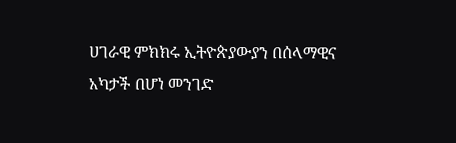ሀገራዊ ምክክሩ ኢትዮጵያውያን በሰላማዊና አካታች በሆነ መንገድ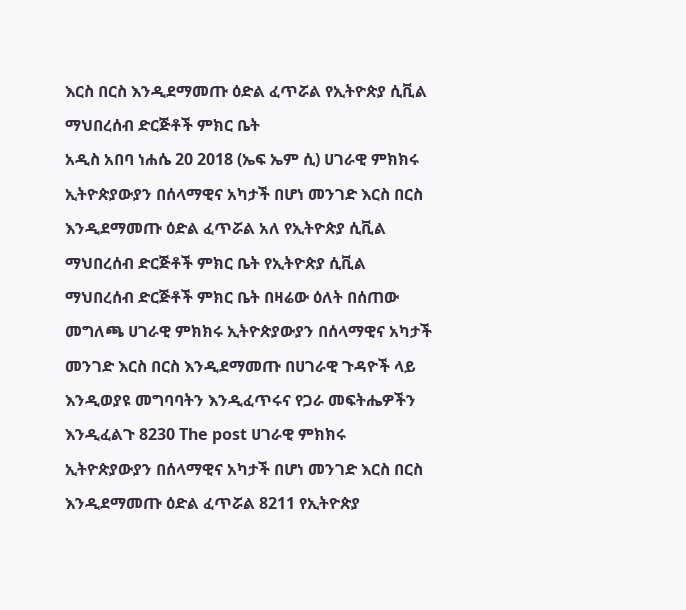እርስ በርስ እንዲደማመጡ ዕድል ፈጥሯል የኢትዮጵያ ሲቪል ማህበረሰብ ድርጅቶች ምክር ቤት
አዲስ አበባ ነሐሴ 20 2018 (ኤፍ ኤም ሲ) ሀገራዊ ምክክሩ ኢትዮጵያውያን በሰላማዊና አካታች በሆነ መንገድ እርስ በርስ እንዲደማመጡ ዕድል ፈጥሯል አለ የኢትዮጵያ ሲቪል ማህበረሰብ ድርጅቶች ምክር ቤት የኢትዮጵያ ሲቪል ማህበረሰብ ድርጅቶች ምክር ቤት በዛሬው ዕለት በሰጠው መግለጫ ሀገራዊ ምክክሩ ኢትዮጵያውያን በሰላማዊና አካታች መንገድ እርስ በርስ እንዲደማመጡ በሀገራዊ ጉዳዮች ላይ እንዲወያዩ መግባባትን እንዲፈጥሩና የጋራ መፍትሔዎችን እንዲፈልጉ 8230 The post ሀገራዊ ምክክሩ ኢትዮጵያውያን በሰላማዊና አካታች በሆነ መንገድ እርስ በርስ እንዲደማመጡ ዕድል ፈጥሯል 8211 የኢትዮጵያ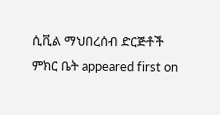ሲቪል ማህበረሰብ ድርጅቶች ምክር ቤት appeared first on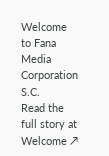Welcome to Fana Media Corporation S.C.
Read the full story at Welcome ↗